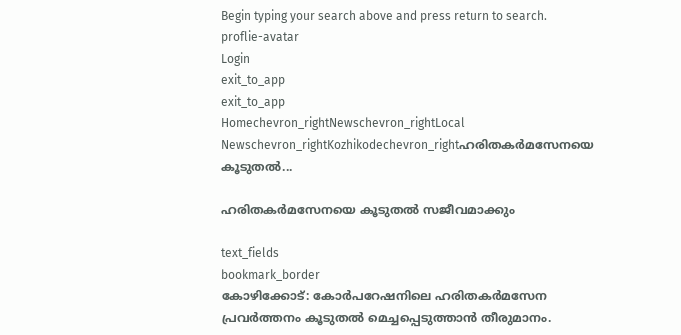Begin typing your search above and press return to search.
proflie-avatar
Login
exit_to_app
exit_to_app
Homechevron_rightNewschevron_rightLocal Newschevron_rightKozhikodechevron_rightഹരിതകർമസേനയെ കൂടുതൽ...

ഹരിതകർമസേനയെ കൂടുതൽ സജീവമാക്കും

text_fields
bookmark_border
കോഴിക്കോട്: കോർപറേഷനിലെ ഹരിതകർമസേന പ്രവർത്തനം കൂടുതൽ മെച്ചപ്പെടുത്താൻ തീരുമാനം.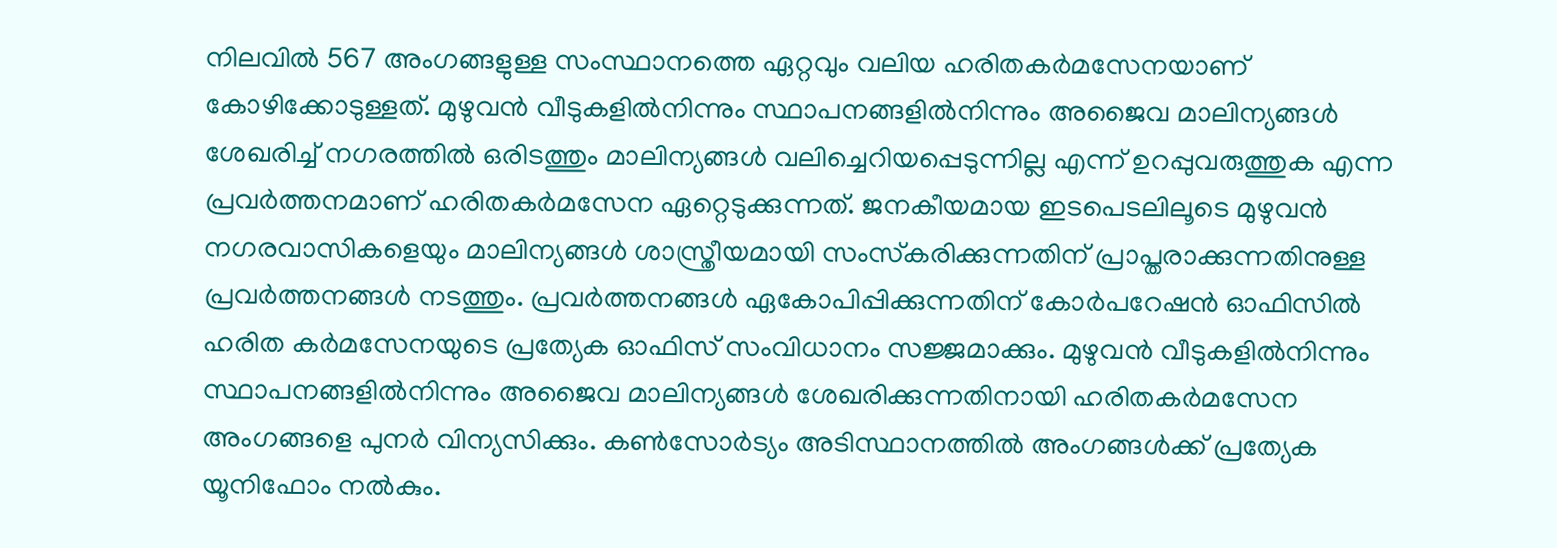നിലവിൽ 567 അംഗങ്ങളുള്ള സംസ്ഥാനത്തെ ഏറ്റവും വലിയ ഹരിതകർമസേനയാണ് കോഴിക്കോടുള്ളത്. മുഴുവൻ വീടുകളിൽനിന്നും സ്ഥാപനങ്ങളിൽനിന്നും അജൈവ മാലിന്യങ്ങൾ ശേഖരിച്ച് നഗരത്തിൽ ഒരിടത്തും മാലിന്യങ്ങൾ വലിച്ചെറിയപ്പെടുന്നില്ല എന്ന് ഉറപ്പുവരുത്തുക എന്ന പ്രവർത്തനമാണ് ഹരിതകർമസേന ഏറ്റെടുക്കുന്നത്. ജനകീയമായ ഇടപെടലിലൂടെ മുഴുവൻ നഗരവാസികളെയും മാലിന്യങ്ങൾ ശാസ്ത്രീയമായി സംസ്‌കരിക്കുന്നതിന് പ്രാപ്തരാക്കുന്നതിനുള്ള പ്രവർത്തനങ്ങൾ നടത്തും. പ്രവർത്തനങ്ങൾ ഏകോപിപ്പിക്കുന്നതിന് കോർപറേഷൻ ഓഫിസിൽ ഹരിത കർമസേനയുടെ പ്രത്യേക ഓഫിസ് സംവിധാനം സജ്ജമാക്കും. മുഴുവൻ വീടുകളിൽനിന്നും സ്ഥാപനങ്ങളിൽനിന്നും അജൈവ മാലിന്യങ്ങൾ ശേഖരിക്കുന്നതിനായി ഹരിതകർമസേന അംഗങ്ങളെ പുനർ വിന്യസിക്കും. കണ്‍സോർട്യം അടിസ്ഥാനത്തിൽ അംഗങ്ങൾക്ക് പ്രത്യേക യൂനിഫോം നൽകും.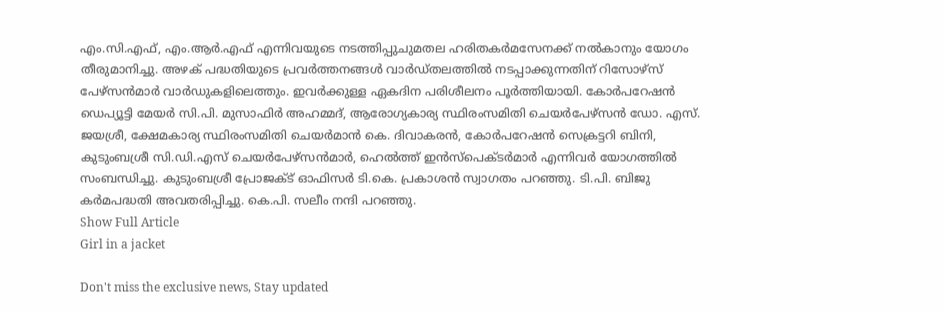എം.സി.എഫ്, എം.ആർ.എഫ് എന്നിവയുടെ നടത്തിപ്പുചുമതല ഹരിതകർമസേനക്ക് നൽകാനും യോഗം തീരുമാനിച്ചു. അഴക് പദ്ധതിയുടെ പ്രവർത്തനങ്ങൾ വാർഡ്തലത്തിൽ നടപ്പാക്കുന്നതിന് റിസോഴ്സ് പേഴ്സൻമാർ വാർഡുകളിലെത്തും. ഇവർക്കുള്ള ഏകദിന പരിശീലനം പൂർത്തിയായി. കോർപറേഷൻ ഡെപ്യൂട്ടി മേയർ സി.പി. മുസാഫിർ അഹമ്മദ്, ആരോഗ്യകാര്യ സ്ഥിരംസമിതി ചെയർപേഴ്സൻ ഡോ. എസ്. ജയശ്രീ, ക്ഷേമകാര്യ സ്ഥിരംസമിതി ചെയർമാൻ കെ. ദിവാകരൻ, കോർപറേഷൻ സെക്രട്ടറി ബിനി, കുടുംബശ്രീ സി.ഡി.എസ് ചെയർപേഴ്സൻമാർ, ഹെൽത്ത് ഇൻസ്‌പെക്ടർമാർ എന്നിവർ യോഗത്തിൽ സംബന്ധിച്ചു. കുടുംബശ്രീ പ്രോജക്ട് ഓഫിസർ ടി.കെ. പ്രകാശൻ സ്വാഗതം പറഞ്ഞു. ടി.പി. ബിജു കർമപദ്ധതി അവതരിപ്പിച്ചു. കെ.പി. സലീം നന്ദി പറഞ്ഞു.
Show Full Article
Girl in a jacket

Don't miss the exclusive news, Stay updated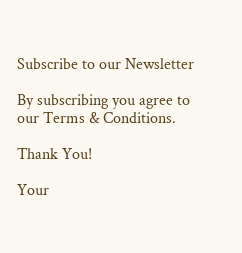Subscribe to our Newsletter

By subscribing you agree to our Terms & Conditions.

Thank You!

Your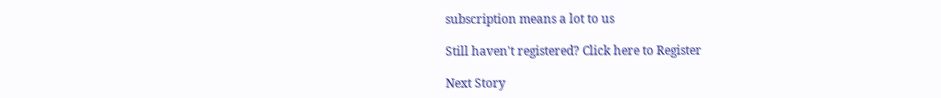subscription means a lot to us

Still haven't registered? Click here to Register

Next Story